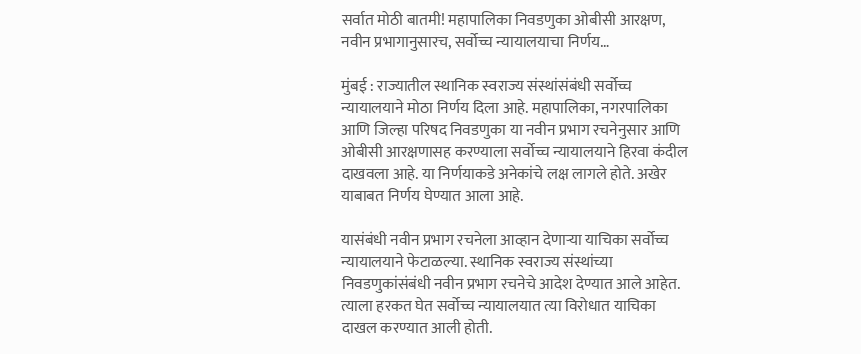सर्वात मोठी बातमी! महापालिका निवडणुका ओबीसी आरक्षण, नवीन प्रभागानुसारच, सर्वोच्च न्यायालयाचा निर्णय…

मुंबई : राज्यातील स्थानिक स्वराज्य संस्थांसंबंधी सर्वोच्च न्यायालयाने मोठा निर्णय दिला आहे. महापालिका, नगरपालिका आणि जिल्हा परिषद निवडणुका या नवीन प्रभाग रचनेनुसार आणि ओबीसी आरक्षणासह करण्याला सर्वोच्च न्यायालयाने हिरवा कंदील दाखवला आहे. या निर्णयाकडे अनेकांचे लक्ष लागले होते. अखेर याबाबत निर्णय घेण्यात आला आहे.

यासंबंधी नवीन प्रभाग रचनेला आव्हान देणाऱ्या याचिका सर्वोच्च न्यायालयाने फेटाळल्या. स्थानिक स्वराज्य संस्थांच्या निवडणुकांसंबंधी नवीन प्रभाग रचनेचे आदेश देण्यात आले आहेत. त्याला हरकत घेत सर्वोच्च न्यायालयात त्या विरोधात याचिका दाखल करण्यात आली होती.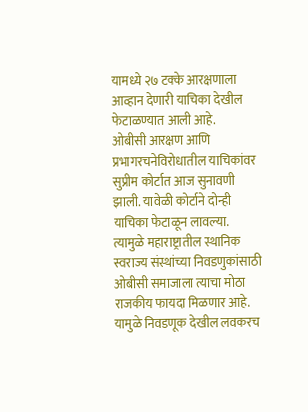यामध्ये २७ टक्के आरक्षणाला आव्हान देणारी याचिका देखील फेटाळण्यात आली आहे.
ओबीसी आरक्षण आणि प्रभागरचनेविरोधातील याचिकांवर सुप्रीम कोर्टात आज सुनावणी झाली. यावेळी कोर्टाने दोन्ही याचिका फेटाळून लावल्या. त्यामुळे महाराष्ट्रातील स्थानिक स्वराज्य संस्थांच्या निवडणुकांसाठी ओबीसी समाजाला त्याचा मोठा राजकीय फायदा मिळणार आहे. यामुळे निवडणूक देखील लवकरच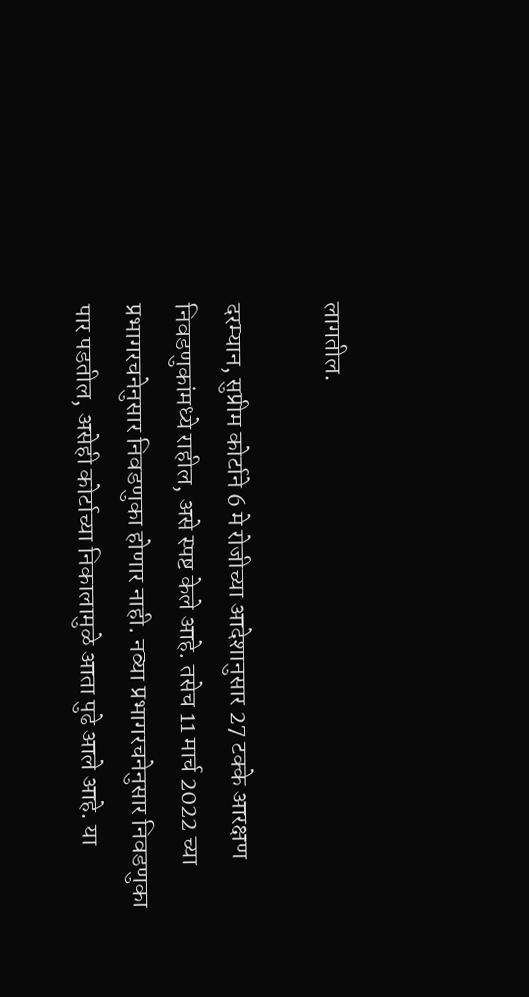लागतील.

दरम्यान, सुप्रीम कोर्टाने 6 मे रोजीच्या आदेशानुसार 27 टक्के आरक्षण निवडणुकांमध्ये राहील, असे स्पष्ट केले आहे. तसेच 11 मार्च 2022 च्या प्रभागरचनेनुसार निवडणुका होणार नाही. नव्या प्रभागरचनेनुसार निवडणुका पार पडतील, असेही कोर्टाच्या निकालामुळे आता पुढे आले आहे. या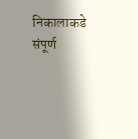निकालाकडे संपूर्ण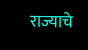राज्याचे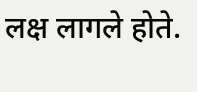लक्ष लागले होते.